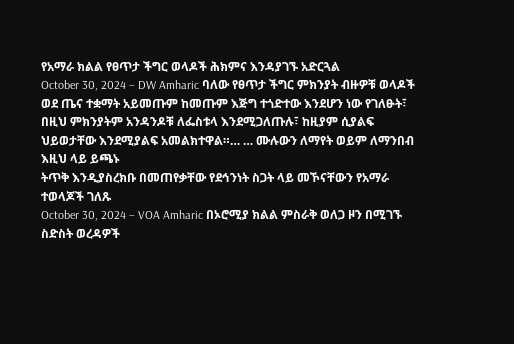የአማራ ክልል የፀጥታ ችግር ወላዶች ሕክምና እንዳያገኙ አድርጓል
October 30, 2024 – DW Amharic ባለው የፀጥታ ችግር ምክንያት ብዙዎቹ ወላዶች ወደ ጤና ተቋማት አይመጡም ከመጡም እጅግ ተጎድተው እንደሆን ነው የገለፁት፣ በዚህ ምክንያትም አንዳንዶቹ ለፌስቱላ እንደሚጋለጡሉ፣ ከዚያም ሲያልፍ ህይወታቸው እንደሚያልፍ አመልክተዋል።… … ሙሉውን ለማየት ወይም ለማንበብ እዚህ ላይ ይጫኑ
ትጥቅ እንዲያስረክቡ በመጠየቃቸው የደኅንነት ስጋት ላይ መኾናቸውን የአማራ ተወላጆች ገለጹ
October 30, 2024 – VOA Amharic በኦሮሚያ ክልል ምስራቅ ወለጋ ዞን በሚገኙ ስድስት ወረዳዎች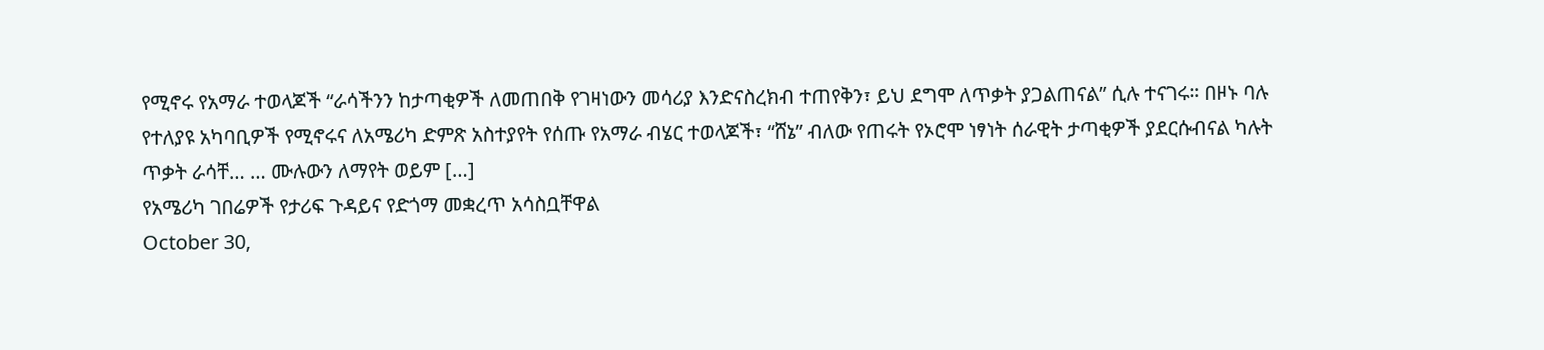የሚኖሩ የአማራ ተወላጆች “ራሳችንን ከታጣቂዎች ለመጠበቅ የገዛነውን መሳሪያ እንድናስረክብ ተጠየቅን፣ ይህ ደግሞ ለጥቃት ያጋልጠናል” ሲሉ ተናገሩ። በዞኑ ባሉ የተለያዩ አካባቢዎች የሚኖሩና ለአሜሪካ ድምጽ አስተያየት የሰጡ የአማራ ብሄር ተወላጆች፣ “ሸኔ” ብለው የጠሩት የኦሮሞ ነፃነት ሰራዊት ታጣቂዎች ያደርሱብናል ካሉት ጥቃት ራሳቸ… … ሙሉውን ለማየት ወይም […]
የአሜሪካ ገበሬዎች የታሪፍ ጉዳይና የድጎማ መቋረጥ አሳስቧቸዋል
October 30,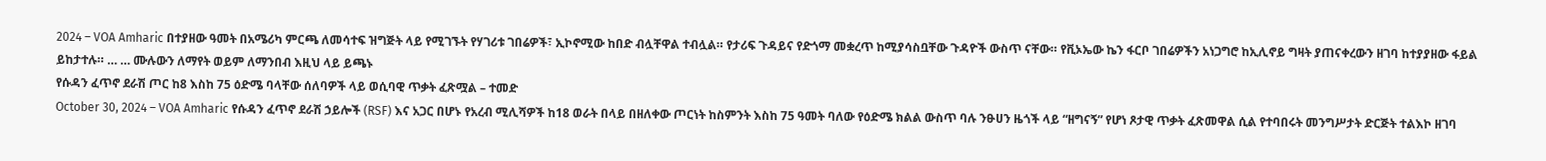2024 – VOA Amharic በተያዘው ዓመት በአሜሪካ ምርጫ ለመሳተፍ ዝግጅት ላይ የሚገኙት የሃገሪቱ ገበሬዎች፣ ኢኮኖሚው ከበድ ብሏቸዋል ተብሏል። የታሪፍ ጉዳይና የድጎማ መቋረጥ ከሚያሳስቧቸው ጉዳዮች ውስጥ ናቸው። የቪኦኤው ኬን ፋርቦ ገበሬዎችን አነጋግሮ ከኢሊኖይ ግዛት ያጠናቀረውን ዘገባ ከተያያዘው ፋይል ይከታተሉ። … … ሙሉውን ለማየት ወይም ለማንበብ እዚህ ላይ ይጫኑ
የሱዳን ፈጥኖ ደራሽ ጦር ከ8 እስከ 75 ዕድሜ ባላቸው ሰለባዎች ላይ ወሲባዊ ጥቃት ፈጽሟል – ተመድ
October 30, 2024 – VOA Amharic የሱዳን ፈጥኖ ደራሽ ኃይሎች (RSF) እና አጋር በሆኑ የአረብ ሚሊሻዎች ከ18 ወራት በላይ በዘለቀው ጦርነት ከስምንት እስከ 75 ዓመት ባለው የዕድሜ ክልል ውስጥ ባሉ ንፁሀን ዜጎች ላይ “ዘግናኝ” የሆነ ጾታዊ ጥቃት ፈጽመዋል ሲል የተባበሩት መንግሥታት ድርጅት ተልእኮ ዘገባ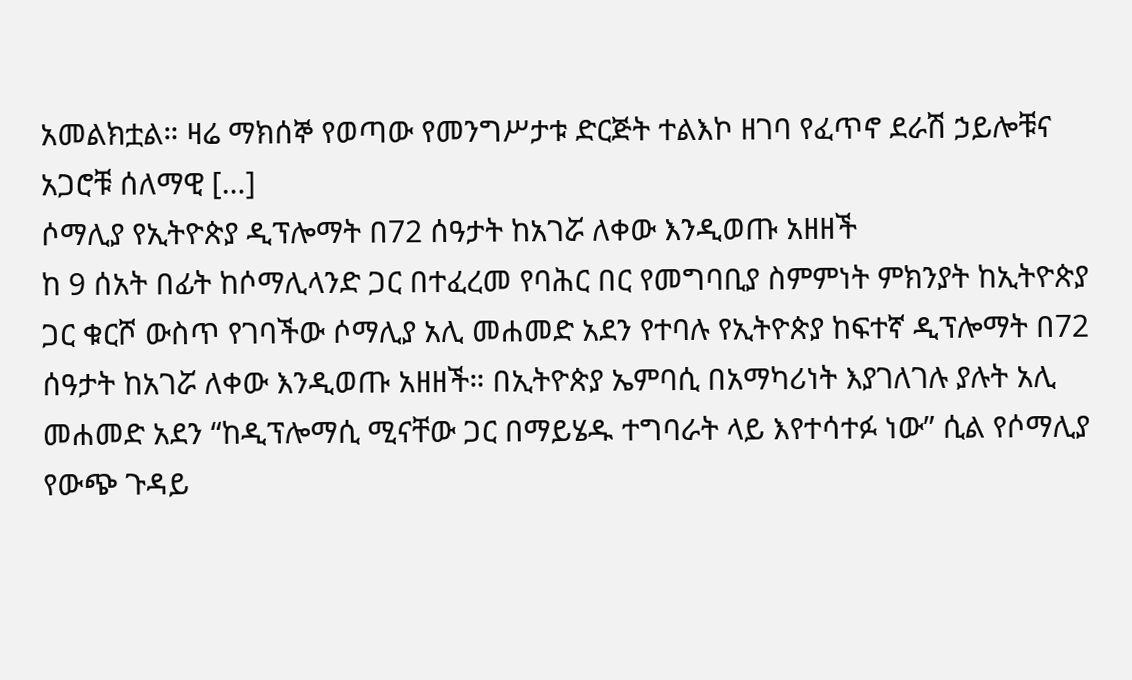አመልክቷል። ዛሬ ማክሰኞ የወጣው የመንግሥታቱ ድርጅት ተልእኮ ዘገባ የፈጥኖ ደራሽ ኃይሎቹና አጋሮቹ ሰለማዊ […]
ሶማሊያ የኢትዮጵያ ዲፕሎማት በ72 ሰዓታት ከአገሯ ለቀው እንዲወጡ አዘዘች
ከ 9 ሰአት በፊት ከሶማሊላንድ ጋር በተፈረመ የባሕር በር የመግባቢያ ስምምነት ምክንያት ከኢትዮጵያ ጋር ቁርሾ ውስጥ የገባችው ሶማሊያ አሊ መሐመድ አደን የተባሉ የኢትዮጵያ ከፍተኛ ዲፕሎማት በ72 ሰዓታት ከአገሯ ለቀው እንዲወጡ አዘዘች። በኢትዮጵያ ኤምባሲ በአማካሪነት እያገለገሉ ያሉት አሊ መሐመድ አደን “ከዲፕሎማሲ ሚናቸው ጋር በማይሄዱ ተግባራት ላይ እየተሳተፉ ነው” ሲል የሶማሊያ የውጭ ጉዳይ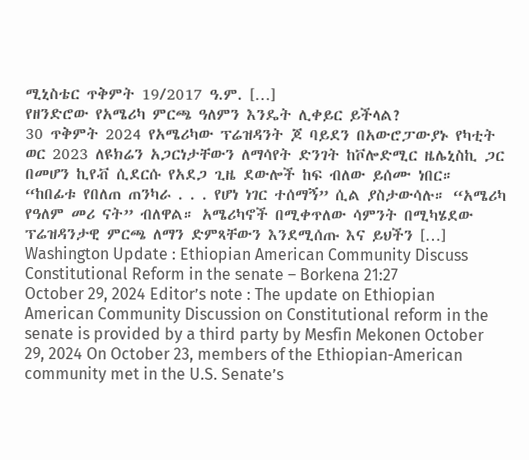ሚኒስቴር ጥቅምት 19/2017 ዓ.ም. […]
የዘንድሮው የአሜሪካ ምርጫ ዓለምን እንዴት ሊቀይር ይችላል?
30 ጥቅምት 2024 የአሜሪካው ፕሬዝዳንት ጆ ባይደን በአውሮፓውያኑ የካቲት ወር 2023 ለዩክሬን አጋርነታቸውን ለማሳየት ድንገት ከቮሎድሚር ዜሌኒስኪ ጋር በመሆን ኪየቭ ሲደርሱ የአደጋ ጊዜ ደውሎች ከፍ ብለው ይሰሙ ነበር። “ከበፊቱ የበለጠ ጠንካራ . . . የሆነ ነገር ተሰማኝ” ሲል ያስታውሳሉ። “አሜሪካ የዓለም መሪ ናት” ብለዋል። አሜሪካኖች በሚቀጥለው ሳምንት በሚካሄደው ፕሬዝዳንታዊ ምርጫ ለማን ድምጻቸውን እንደሚሰጡ እና ይህችን […]
Washington Update : Ethiopian American Community Discuss Constitutional Reform in the senate – Borkena 21:27
October 29, 2024 Editor’s note : The update on Ethiopian American Community Discussion on Constitutional reform in the senate is provided by a third party by Mesfin Mekonen October 29, 2024 On October 23, members of the Ethiopian-American community met in the U.S. Senate’s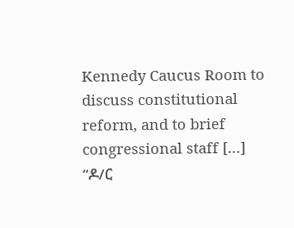Kennedy Caucus Room to discuss constitutional reform, and to brief congressional staff […]
“ዶ/ር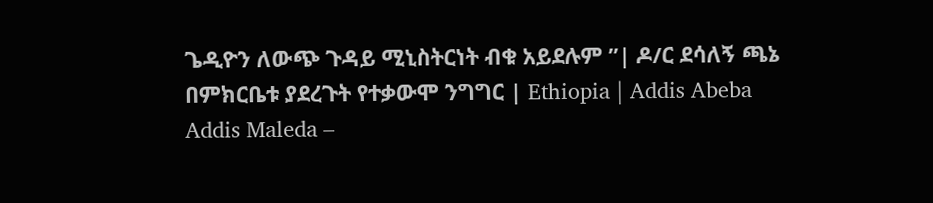ጌዲዮን ለውጭ ጉዳይ ሚኒስትርነት ብቁ አይደሉም ”| ዶ/ር ደሳለኝ ጫኔ በምክርቤቱ ያደረጉት የተቃውሞ ንግግር | Ethiopia | Addis Abeba
Addis Maleda –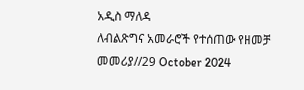አዲስ ማለዳ
ለብልጽግና አመራሮች የተሰጠው የዘመቻ መመሪያ//29 October 2024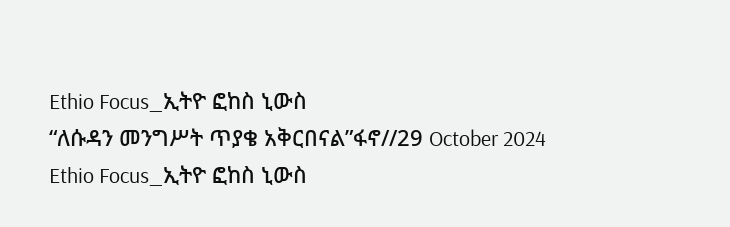Ethio Focus_ኢትዮ ፎከስ ኒውስ
“ለሱዳን መንግሥት ጥያቄ አቅርበናል”ፋኖ//29 October 2024
Ethio Focus_ኢትዮ ፎከስ ኒውስ